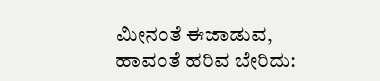ಮೀನಂತೆ ಈಜಾಡುವ, ಹಾವಂತೆ ಹರಿವ ಬೇರಿದು: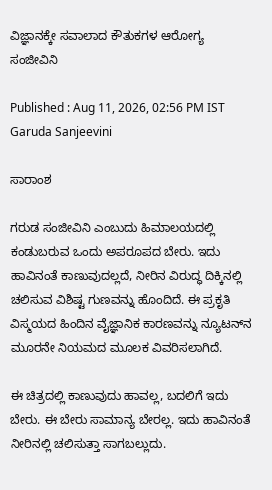ವಿಜ್ಞಾನಕ್ಕೇ ಸವಾಲಾದ ಕೌತುಕಗಳ ಆರೋಗ್ಯ ಸಂಜೀವಿನಿ

Published : Aug 11, 2026, 02:56 PM IST
Garuda Sanjeevini

ಸಾರಾಂಶ

ಗರುಡ ಸಂಜೀವಿನಿ ಎಂಬುದು ಹಿಮಾಲಯದಲ್ಲಿ ಕಂಡುಬರುವ ಒಂದು ಅಪರೂಪದ ಬೇರು. ಇದು ಹಾವಿನಂತೆ ಕಾಣುವುದಲ್ಲದೆ, ನೀರಿನ ವಿರುದ್ಧ ದಿಕ್ಕಿನಲ್ಲಿ ಚಲಿಸುವ ವಿಶಿಷ್ಟ ಗುಣವನ್ನು ಹೊಂದಿದೆ. ಈ ಪ್ರಕೃತಿ ವಿಸ್ಮಯದ ಹಿಂದಿನ ವೈಜ್ಞಾನಿಕ ಕಾರಣವನ್ನು ನ್ಯೂಟನ್‌ನ ಮೂರನೇ ನಿಯಮದ ಮೂಲಕ ವಿವರಿಸಲಾಗಿದೆ.

ಈ ಚಿತ್ರದಲ್ಲಿ ಕಾಣುವುದು ಹಾವಲ್ಲ, ಬದಲಿಗೆ ಇದು ಬೇರು. ಈ ಬೇರು ಸಾಮಾನ್ಯ ಬೇರಲ್ಲ. ಇದು ಹಾವಿನಂತೆ ನೀರಿನಲ್ಲಿ ಚಲಿಸುತ್ತಾ ಸಾಗಬಲ್ಲುದು.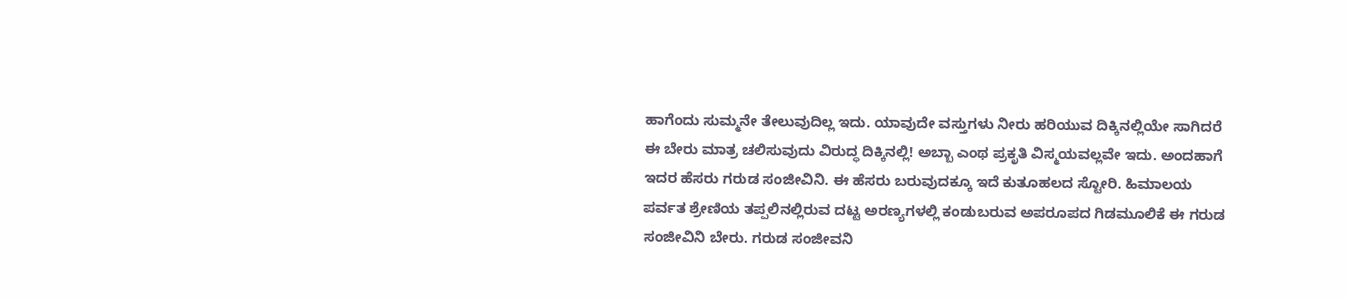ಹಾಗೆಂದು ಸುಮ್ಮನೇ ತೇಲುವುದಿಲ್ಲ ಇದು. ಯಾವುದೇ ವಸ್ತುಗಳು ನೀರು ಹರಿಯುವ ದಿಕ್ಕಿನಲ್ಲಿಯೇ ಸಾಗಿದರೆ ಈ ಬೇರು ಮಾತ್ರ ಚಲಿಸುವುದು ವಿರುದ್ಧ ದಿಕ್ಕಿನಲ್ಲಿ! ಅಬ್ಬಾ ಎಂಥ ಪ್ರಕೃತಿ ವಿಸ್ಮಯವಲ್ಲವೇ ಇದು. ಅಂದಹಾಗೆ ಇದರ ಹೆಸರು ಗರುಡ ಸಂಜೀವಿನಿ. ಈ ಹೆಸರು ಬರುವುದಕ್ಕೂ ಇದೆ ಕುತೂಹಲದ ಸ್ಟೋರಿ. ಹಿಮಾಲಯ ಪರ್ವತ ಶ್ರೇಣಿಯ ತಪ್ಪಲಿನಲ್ಲಿರುವ ದಟ್ಟ ಅರಣ್ಯಗಳಲ್ಲಿ ಕಂಡುಬರುವ ಅಪರೂಪದ ಗಿಡಮೂಲಿಕೆ ಈ ಗರುಡ ಸಂಜೀವಿನಿ ಬೇರು. ಗರುಡ ಸಂಜೀವನಿ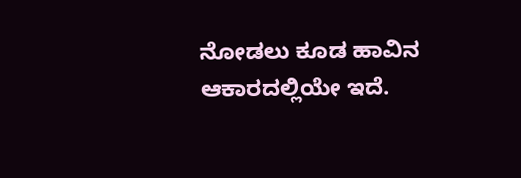ನೋಡಲು ಕೂಡ ಹಾವಿನ ಆಕಾರದಲ್ಲಿಯೇ ಇದೆ.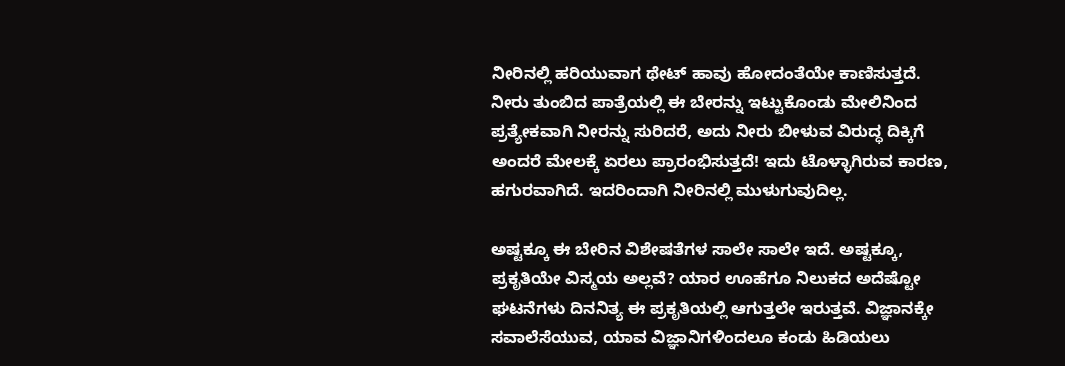ನೀರಿನಲ್ಲಿ ಹರಿಯುವಾಗ ಥೇಟ್ ಹಾವು ಹೋದಂತೆಯೇ ಕಾಣಿಸುತ್ತದೆ. ನೀರು ತುಂಬಿದ ಪಾತ್ರೆಯಲ್ಲಿ ಈ ಬೇರನ್ನು ಇಟ್ಟುಕೊಂಡು ಮೇಲಿನಿಂದ ಪ್ರತ್ಯೇಕವಾಗಿ ನೀರನ್ನು ಸುರಿದರೆ, ಅದು ನೀರು ಬೀಳುವ ವಿರುದ್ಧ ದಿಕ್ಕಿಗೆ ಅಂದರೆ ಮೇಲಕ್ಕೆ ಏರಲು ಪ್ರಾರಂಭಿಸುತ್ತದೆ! ಇದು ಟೊಳ್ಳಾಗಿರುವ ಕಾರಣ, ಹಗುರವಾಗಿದೆ. ಇದರಿಂದಾಗಿ ನೀರಿನಲ್ಲಿ ಮುಳುಗುವುದಿಲ್ಲ.

ಅಷ್ಟಕ್ಕೂ ಈ ಬೇರಿನ ವಿಶೇಷತೆಗಳ ಸಾಲೇ ಸಾಲೇ ಇದೆ. ಅಷ್ಟಕ್ಕೂ, ಪ್ರಕೃತಿಯೇ ವಿಸ್ಮಯ ಅಲ್ಲವೆ? ಯಾರ ಊಹೆಗೂ ನಿಲುಕದ ಅದೆಷ್ಟೋ ಘಟನೆಗಳು ದಿನನಿತ್ಯ ಈ ಪ್ರಕೃತಿಯಲ್ಲಿ ಆಗುತ್ತಲೇ ಇರುತ್ತವೆ. ವಿಜ್ಞಾನಕ್ಕೇ ಸವಾಲೆಸೆಯುವ, ಯಾವ ವಿಜ್ಞಾನಿಗಳಿಂದಲೂ ಕಂಡು ಹಿಡಿಯಲು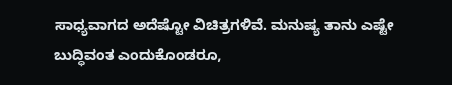ಸಾಧ್ಯವಾಗದ ಅದೆಷ್ಟೋ ವಿಚಿತ್ರಗಳಿವೆ. ಮನುಷ್ಯ ತಾನು ಎಷ್ಟೇ ಬುದ್ಧಿವಂತ ಎಂದುಕೊಂಡರೂ,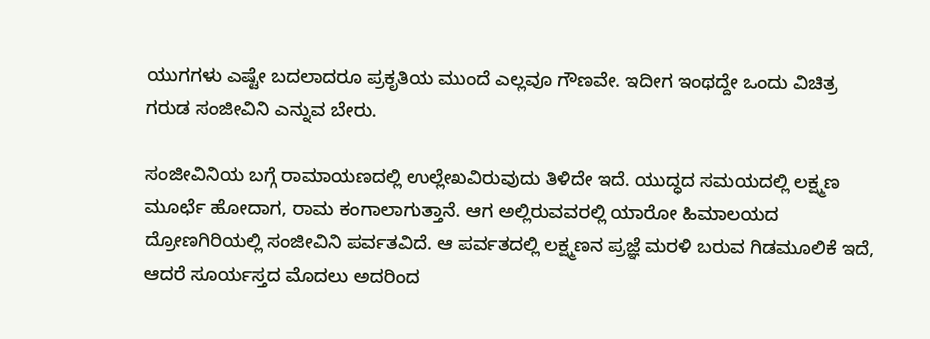ಯುಗಗಳು ಎಷ್ಟೇ ಬದಲಾದರೂ ಪ್ರಕೃತಿಯ ಮುಂದೆ ಎಲ್ಲವೂ ಗೌಣವೇ. ಇದೀಗ ಇಂಥದ್ದೇ ಒಂದು ವಿಚಿತ್ರ ಗರುಡ ಸಂಜೀವಿನಿ ಎನ್ನುವ ಬೇರು.

ಸಂಜೀವಿನಿಯ ಬಗ್ಗೆ ರಾಮಾಯಣದಲ್ಲಿ ಉಲ್ಲೇಖವಿರುವುದು ತಿಳಿದೇ ಇದೆ. ಯುದ್ಧದ ಸಮಯದಲ್ಲಿ ಲಕ್ಷ್ಮಣ ಮೂರ್ಛೆ ಹೋದಾಗ, ರಾಮ ಕಂಗಾಲಾಗುತ್ತಾನೆ. ಆಗ ಅಲ್ಲಿರುವವರಲ್ಲಿ ಯಾರೋ ಹಿಮಾಲಯದ ದ್ರೋಣಗಿರಿಯಲ್ಲಿ ಸಂಜೀವಿನಿ ಪರ್ವತವಿದೆ. ಆ ಪರ್ವತದಲ್ಲಿ ಲಕ್ಷ್ಮಣನ ಪ್ರಜ್ಞೆ ಮರಳಿ ಬರುವ ಗಿಡಮೂಲಿಕೆ ಇದೆ, ಆದರೆ ಸೂರ್ಯಸ್ತದ ಮೊದಲು ಅದರಿಂದ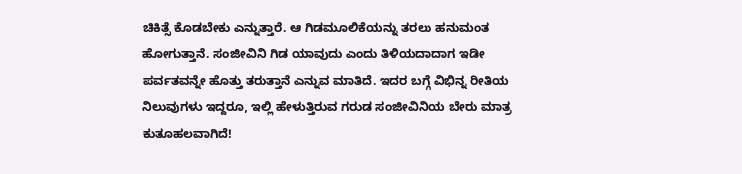ಚಿಕಿತ್ಸೆ ಕೊಡಬೇಕು ಎನ್ನುತ್ತಾರೆ. ಆ ಗಿಡಮೂಲಿಕೆಯನ್ನು ತರಲು ಹನುಮಂತ ಹೋಗುತ್ತಾನೆ. ಸಂಜೀವಿನಿ ಗಿಡ ಯಾವುದು ಎಂದು ತಿಳಿಯದಾದಾಗ ಇಡೀ ಪರ್ವತವನ್ನೇ ಹೊತ್ತು ತರುತ್ತಾನೆ ಎನ್ನುವ ಮಾತಿದೆ. ಇದರ ಬಗ್ಗೆ ವಿಭಿನ್ನ ರೀತಿಯ ನಿಲುವುಗಳು ಇದ್ದರೂ, ಇಲ್ಲಿ ಹೇಳುತ್ತಿರುವ ಗರುಡ ಸಂಜೀವಿನಿಯ ಬೇರು ಮಾತ್ರ ಕುತೂಹಲವಾಗಿದೆ!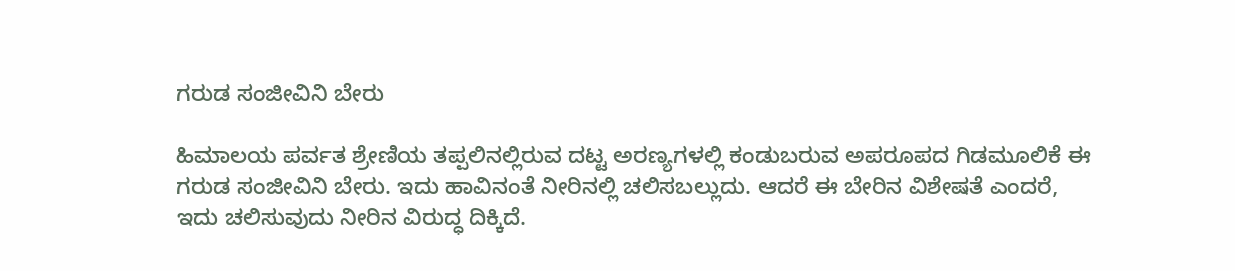ಗರುಡ ಸಂಜೀವಿನಿ ಬೇರು

ಹಿಮಾಲಯ ಪರ್ವತ ಶ್ರೇಣಿಯ ತಪ್ಪಲಿನಲ್ಲಿರುವ ದಟ್ಟ ಅರಣ್ಯಗಳಲ್ಲಿ ಕಂಡುಬರುವ ಅಪರೂಪದ ಗಿಡಮೂಲಿಕೆ ಈ ಗರುಡ ಸಂಜೀವಿನಿ ಬೇರು. ಇದು ಹಾವಿನಂತೆ ನೀರಿನಲ್ಲಿ ಚಲಿಸಬಲ್ಲುದು. ಆದರೆ ಈ ಬೇರಿನ ವಿಶೇಷತೆ ಎಂದರೆ, ಇದು ಚಲಿಸುವುದು ನೀರಿನ ವಿರುದ್ಧ ದಿಕ್ಕಿದೆ.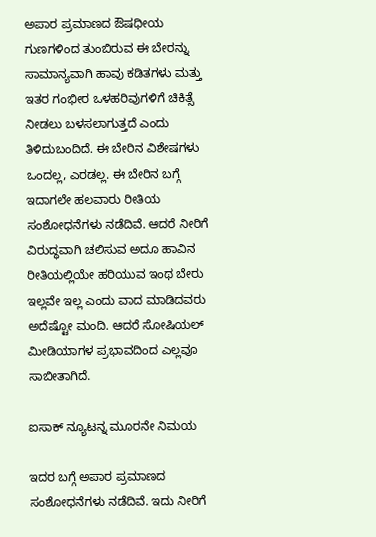ಅಪಾರ ಪ್ರಮಾಣದ ಔಷಧೀಯ ಗುಣಗಳಿಂದ ತುಂಬಿರುವ ಈ ಬೇರನ್ನು ಸಾಮಾನ್ಯವಾಗಿ ಹಾವು ಕಡಿತಗಳು ಮತ್ತು ಇತರ ಗಂಭೀರ ಒಳಹರಿವುಗಳಿಗೆ ಚಿಕಿತ್ಸೆ ನೀಡಲು ಬಳಸಲಾಗುತ್ತದೆ ಎಂದು ತಿಳಿದುಬಂದಿದೆ. ಈ ಬೇರಿನ ವಿಶೇಷಗಳು ಒಂದಲ್ಲ, ಎರಡಲ್ಲ. ಈ ಬೇರಿನ ಬಗ್ಗೆ ಇದಾಗಲೇ ಹಲವಾರು ರೀತಿಯ ಸಂಶೋಧನೆಗಳು ನಡೆದಿವೆ. ಆದರೆ ನೀರಿಗೆ ವಿರುದ್ಧವಾಗಿ ಚಲಿಸುವ ಅದೂ ಹಾವಿನ ರೀತಿಯಲ್ಲಿಯೇ ಹರಿಯುವ ಇಂಥ ಬೇರು ಇಲ್ಲವೇ ಇಲ್ಲ ಎಂದು ವಾದ ಮಾಡಿದವರು ಅದೆಷ್ಟೋ ಮಂದಿ. ಆದರೆ ಸೋಷಿಯಲ್ ಮೀಡಿಯಾಗಳ ಪ್ರಭಾವದಿಂದ ಎಲ್ಲವೂ ಸಾಬೀತಾಗಿದೆ.

ಐಸಾಕ್ ನ್ಯೂಟನ್ನ ಮೂರನೇ ನಿಮಯ

ಇದರ ಬಗ್ಗೆ ಅಪಾರ ಪ್ರಮಾಣದ ಸಂಶೋಧನೆಗಳು ನಡೆದಿವೆ. ಇದು ನೀರಿಗೆ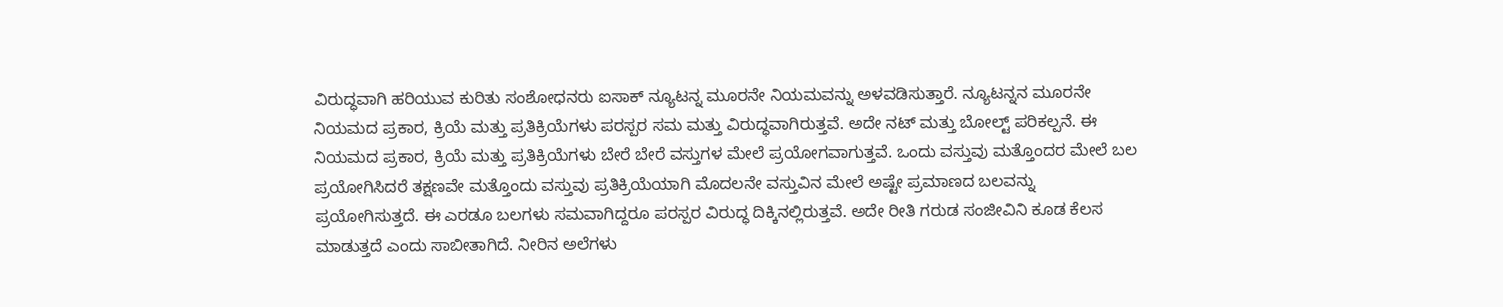ವಿರುದ್ಧವಾಗಿ ಹರಿಯುವ ಕುರಿತು ಸಂಶೋಧನರು ಐಸಾಕ್ ನ್ಯೂಟನ್ನ ಮೂರನೇ ನಿಯಮವನ್ನು ಅಳವಡಿಸುತ್ತಾರೆ. ನ್ಯೂಟನ್ನನ ಮೂರನೇ ನಿಯಮದ ಪ್ರಕಾರ, ಕ್ರಿಯೆ ಮತ್ತು ಪ್ರತಿಕ್ರಿಯೆಗಳು ಪರಸ್ಪರ ಸಮ ಮತ್ತು ವಿರುದ್ಧವಾಗಿರುತ್ತವೆ. ಅದೇ ನಟ್ ಮತ್ತು ಬೋಲ್ಟ್ ಪರಿಕಲ್ಪನೆ. ಈ ನಿಯಮದ ಪ್ರಕಾರ, ಕ್ರಿಯೆ ಮತ್ತು ಪ್ರತಿಕ್ರಿಯೆಗಳು ಬೇರೆ ಬೇರೆ ವಸ್ತುಗಳ ಮೇಲೆ ಪ್ರಯೋಗವಾಗುತ್ತವೆ. ಒಂದು ವಸ್ತುವು ಮತ್ತೊಂದರ ಮೇಲೆ ಬಲ ಪ್ರಯೋಗಿಸಿದರೆ ತಕ್ಷಣವೇ ಮತ್ತೊಂದು ವಸ್ತುವು ಪ್ರತಿಕ್ರಿಯೆಯಾಗಿ ಮೊದಲನೇ ವಸ್ತುವಿನ ಮೇಲೆ ಅಷ್ಟೇ ಪ್ರಮಾಣದ ಬಲವನ್ನು ಪ್ರಯೋಗಿಸುತ್ತದೆ. ಈ ಎರಡೂ ಬಲಗಳು ಸಮವಾಗಿದ್ದರೂ ಪರಸ್ಪರ ವಿರುದ್ಧ ದಿಕ್ಕಿನಲ್ಲಿರುತ್ತವೆ. ಅದೇ ರೀತಿ ಗರುಡ ಸಂಜೀವಿನಿ ಕೂಡ ಕೆಲಸ ಮಾಡುತ್ತದೆ ಎಂದು ಸಾಬೀತಾಗಿದೆ. ನೀರಿನ ಅಲೆಗಳು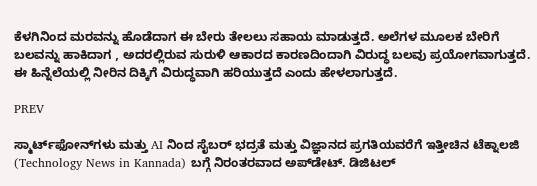ಕೆಳಗಿನಿಂದ ಮರವನ್ನು ಹೊಡೆದಾಗ ಈ ಬೇರು ತೇಲಲು ಸಹಾಯ ಮಾಡುತ್ತದೆ. ಅಲೆಗಳ ಮೂಲಕ ಬೇರಿಗೆ ಬಲವನ್ನು ಹಾಕಿದಾಗ , ಅದರಲ್ಲಿರುವ ಸುರುಳಿ ಆಕಾರದ ಕಾರಣದಿಂದಾಗಿ ವಿರುದ್ಧ ಬಲವು ಪ್ರಯೋಗವಾಗುತ್ತದೆ. ಈ ಹಿನ್ನೆಲೆಯಲ್ಲಿ ನೀರಿನ ದಿಕ್ಕಿಗೆ ವಿರುದ್ಧವಾಗಿ ಹರಿಯುತ್ತದೆ ಎಂದು ಹೇಳಲಾಗುತ್ತದೆ.

PREV

ಸ್ಮಾರ್ಟ್‌ಫೋನ್‌ಗಳು ಮತ್ತು AI ನಿಂದ ಸೈಬರ್‌ ಭದ್ರತೆ ಮತ್ತು ವಿಜ್ಞಾನದ ಪ್ರಗತಿಯವರೆಗೆ ಇತ್ತೀಚಿನ ಟೆಕ್ನಾಲಜಿ (Technology News in Kannada) ಬಗ್ಗೆ ನಿರಂತರವಾದ ಅಪ್‌ಡೇಟ್‌. ಡಿಜಿಟಲ್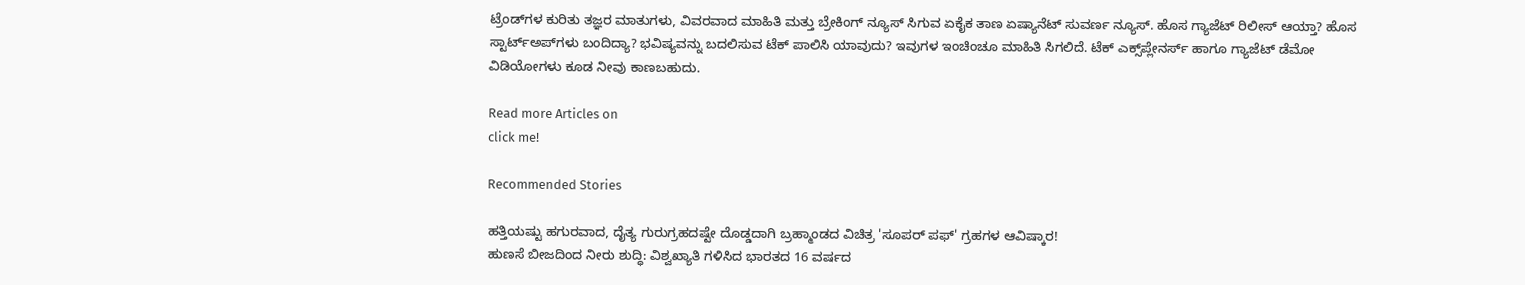ಟ್ರೆಂಡ್‌ಗಳ ಕುರಿತು ತಜ್ಞರ ಮಾತುಗಳು, ವಿವರವಾದ ಮಾಹಿತಿ ಮತ್ತು ಬ್ರೇಕಿಂಗ್ ನ್ಯೂಸ್‌ ಸಿಗುವ ಏಕೈಕ ತಾಣ ಏಷ್ಯಾನೆಟ್‌ ಸುವರ್ಣ ನ್ಯೂಸ್‌. ಹೊಸ ಗ್ಯಾಜೆಟ್‌ ರಿಲೀಸ್‌ ಆಯ್ತಾ? ಹೊಸ ಸ್ಟಾರ್ಟ್‌ಅಪ್‌ಗಳು ಬಂದಿದ್ಯಾ? ಭವಿಷ್ಯವನ್ನು ಬದಲಿಸುವ ಟೆಕ್‌ ಪಾಲಿಸಿ ಯಾವುದು? ಇವುಗಳ ಇಂಚಿಂಚೂ ಮಾಹಿತಿ ಸಿಗಲಿದೆ. ಟೆಕ್‌ ಎಕ್ಸ್‌ಪ್ಲೇನರ್ಸ್‌ ಹಾಗೂ ಗ್ಯಾಜೆಟ್‌ ಡೆಮೋ ವಿಡಿಯೋಗಳು ಕೂಡ ನೀವು ಕಾಣಬಹುದು.

Read more Articles on
click me!

Recommended Stories

ಹತ್ತಿಯಷ್ಟು ಹಗುರವಾದ, ದೈತ್ಯ ಗುರುಗ್ರಹದಷ್ಟೇ ದೊಡ್ಡದಾಗಿ ಬ್ರಹ್ಮಾಂಡದ ವಿಚಿತ್ರ 'ಸೂಪರ್ ಪಫ್' ಗ್ರಹಗಳ ಆವಿಷ್ಕಾರ!
ಹುಣಸೆ ಬೀಜದಿಂದ ನೀರು ಶುದ್ಧಿ: ವಿಶ್ವಖ್ಯಾತಿ ಗಳಿಸಿದ ಭಾರತದ 16 ವರ್ಷದ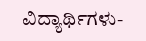ವಿದ್ಯಾರ್ಥಿಗಳು-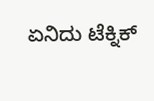ಏನಿದು ಟೆಕ್ನಿಕ್